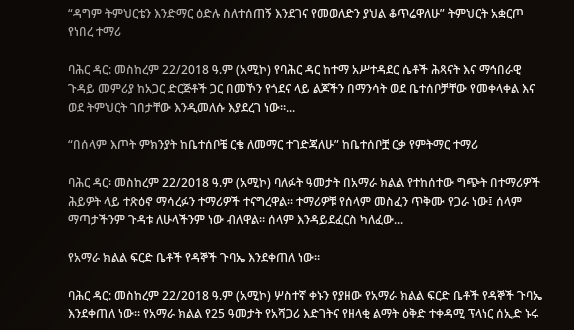“ዳግም ትምህርቴን እንድማር ዕድሉ ስለተሰጠኝ እንደገና የመወለድን ያህል ቆጥሬዋለሁ” ትምህርት አቋርጦ የነበረ ተማሪ

ባሕር ዳር: መስከረም 22/2018 ዓ.ም (አሚኮ) የባሕር ዳር ከተማ አሥተዳደር ሴቶች ሕጻናት እና ማኅበራዊ ጉዳይ መምሪያ ከአጋር ድርጅቶች ጋር በመኾን የጎደና ላይ ልጆችን በማንሳት ወደ ቤተሰቦቻቸው የመቀላቀል እና ወደ ትምህርት ገበታቸው እንዲመለሱ እያደረገ ነው።...

“በሰላም እጦት ምክንያት ከቤተሰቦቼ ርቄ ለመማር ተገድጃለሁ” ከቤተሰቦቿ ርቃ የምትማር ተማሪ

ባሕር ዳር፡ መስከረም 22/2018 ዓ.ም (አሚኮ) ባለፉት ዓመታት በአማራ ክልል የተከሰተው ግጭት በተማሪዎች ሕይዎት ላይ ተጽዕኖ ማሳረፉን ተማሪዎች ተናግረዋል። ተማሪዎቹ የሰላም መስፈን ጥቅሙ የጋራ ነው፤ ሰላም ማጣታችንም ጉዳቱ ለሁላችንም ነው ብለዋል። ሰላም እንዳይደፈርስ ካለፈው...

የአማራ ክልል ፍርድ ቤቶች የዳኞች ጉባኤ እንደቀጠለ ነው።

ባሕር ዳር: መስከረም 22/2018 ዓ.ም (አሚኮ) ሦስተኛ ቀኑን የያዘው የአማራ ክልል ፍርድ ቤቶች የዳኞች ጉባኤ እንደቀጠለ ነው። የአማራ ክልል የ25 ዓመታት የአሻጋሪ እድገትና የዘላቂ ልማት ዕቅድ ተቀዳሚ ፕላነር ሰኢድ ኑሩ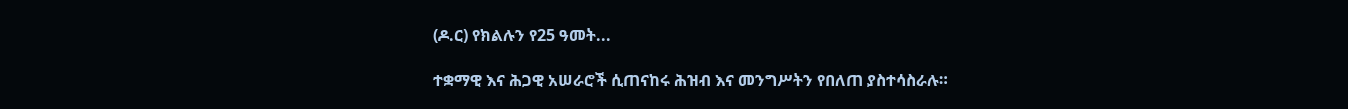(ዶ.ር) የክልሉን የ25 ዓመት...

ተቋማዊ እና ሕጋዊ አሠራሮች ሲጠናከሩ ሕዝብ እና መንግሥትን የበለጠ ያስተሳስራሉ።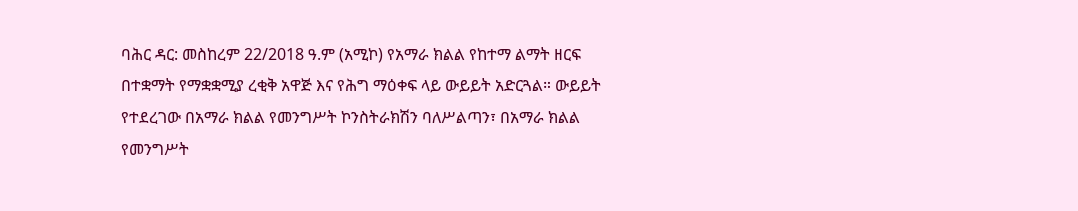ባሕር ዳር: መስከረም 22/2018 ዓ.ም (አሚኮ) የአማራ ክልል የከተማ ልማት ዘርፍ በተቋማት የማቋቋሚያ ረቂቅ አዋጅ እና የሕግ ማዕቀፍ ላይ ውይይት አድርጓል። ውይይት የተደረገው በአማራ ክልል የመንግሥት ኮንስትራክሽን ባለሥልጣን፣ በአማራ ክልል የመንግሥት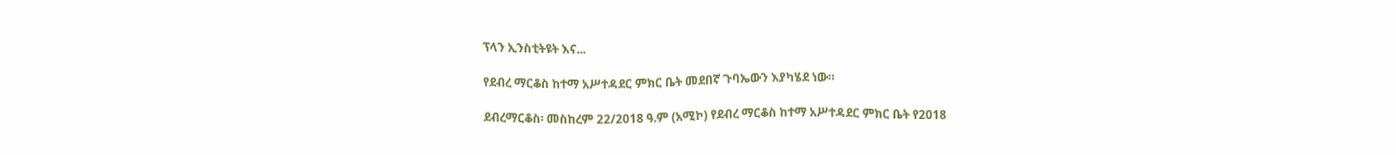ፕላን ኢንስቲትዩት እና...

የደብረ ማርቆስ ከተማ አሥተዳደር ምክር ቤት መደበኛ ጉባኤውን እያካሄደ ነው።

ደብረማርቆስ፡ መስከረም 22/2018 ዓ.ም (አሚኮ) የደብረ ማርቆስ ከተማ አሥተዳደር ምክር ቤት የ2018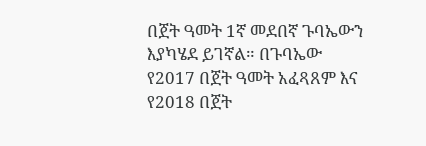በጀት ዓመት 1ኛ መደበኛ ጉባኤውን እያካሄደ ይገኛል። በጉባኤው የ2017 በጀት ዓመት አፈጻጸም እና የ2018 በጀት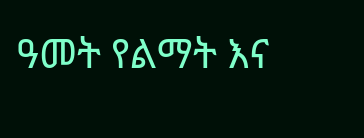ዓመት የልማት እና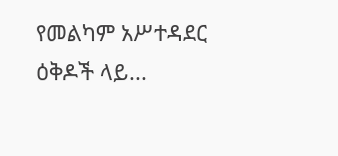የመልካም አሥተዳደር ዕቅዶች ላይ...